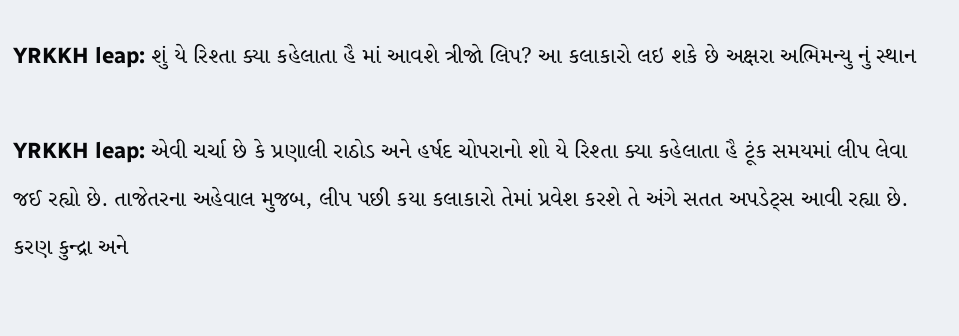YRKKH leap: શું યે રિશ્તા ક્યા કહેલાતા હૈ માં આવશે ત્રીજો લિપ? આ કલાકારો લઇ શકે છે અક્ષરા અભિમન્યુ નું સ્થાન

YRKKH leap: એવી ચર્ચા છે કે પ્રણાલી રાઠોડ અને હર્ષદ ચોપરાનો શો યે રિશ્તા ક્યા કહેલાતા હૈ ટૂંક સમયમાં લીપ લેવા જઈ રહ્યો છે. તાજેતરના અહેવાલ મુજબ, લીપ પછી કયા કલાકારો તેમાં પ્રવેશ કરશે તે અંગે સતત અપડેટ્સ આવી રહ્યા છે. કરણ કુન્દ્રા અને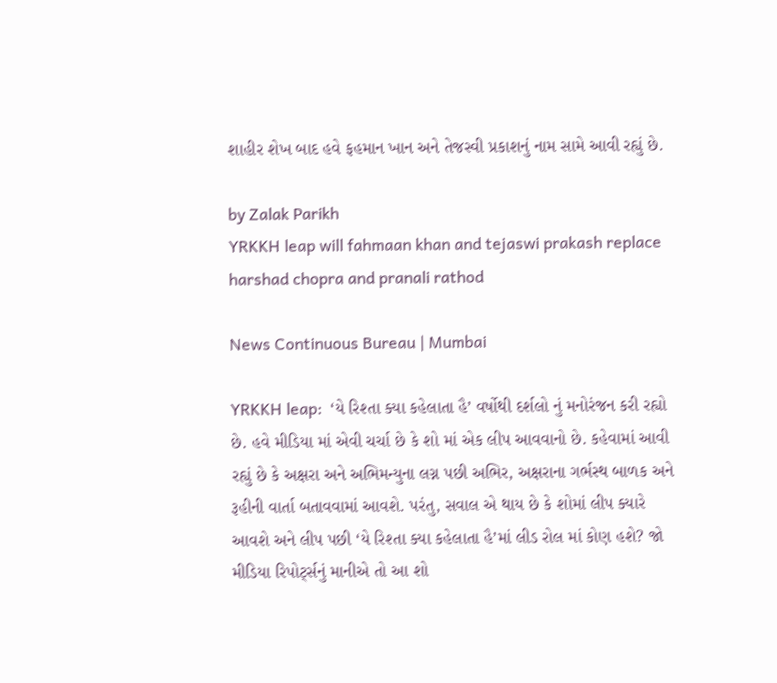શાહીર શેખ બાદ હવે ફહમાન ખાન અને તેજસ્વી પ્રકાશનું નામ સામે આવી રહ્યું છે.

by Zalak Parikh
YRKKH leap will fahmaan khan and tejaswi prakash replace harshad chopra and pranali rathod

News Continuous Bureau | Mumbai

YRKKH leap:  ‘યે રિશ્તા ક્યા કહેલાતા હૈ’ વર્ષોથી દર્શલો નું મનોરંજન કરી રહ્યો છે. હવે મીડિયા માં એવી ચર્ચા છે કે શો માં એક લીપ આવવાનો છે. કહેવામાં આવી રહ્યું છે કે અક્ષરા અને અભિમન્યુના લગ્ન પછી અભિર, અક્ષરાના ગર્ભસ્થ બાળક અને રૂહીની વાર્તા બતાવવામાં આવશે. પરંતુ, સવાલ એ થાય છે કે શોમાં લીપ ક્યારે આવશે અને લીપ પછી ‘યે રિશ્તા ક્યા કહેલાતા હૈ’માં લીડ રોલ માં કોણ હશે? જો મીડિયા રિપોર્ટ્સનું માનીએ તો આ શો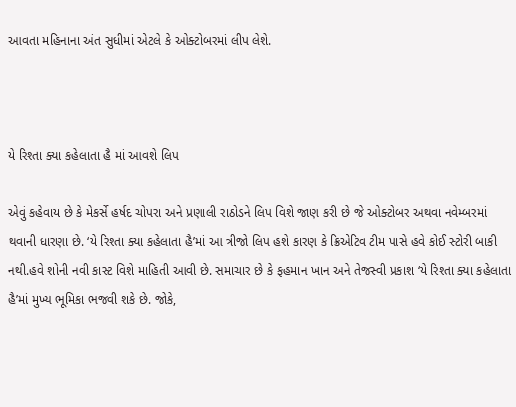આવતા મહિનાના અંત સુધીમાં એટલે કે ઓક્ટોબરમાં લીપ લેશે.



યે રિશ્તા ક્યા કહેલાતા હૈ માં આવશે લિપ

એવું કહેવાય છે કે મેકર્સે હર્ષદ ચોપરા અને પ્રણાલી રાઠોડને લિપ વિશે જાણ કરી છે જે ઓક્ટોબર અથવા નવેમ્બરમાં થવાની ધારણા છે. ‘યે રિશ્તા ક્યા કહેલાતા હૈ’માં આ ત્રીજો લિપ હશે કારણ કે ક્રિએટિવ ટીમ પાસે હવે કોઈ સ્ટોરી બાકી નથી.હવે શોની નવી કાસ્ટ વિશે માહિતી આવી છે. સમાચાર છે કે ફહમાન ખાન અને તેજસ્વી પ્રકાશ ‘યે રિશ્તા ક્યા કહેલાતા હૈ’માં મુખ્ય ભૂમિકા ભજવી શકે છે. જોકે,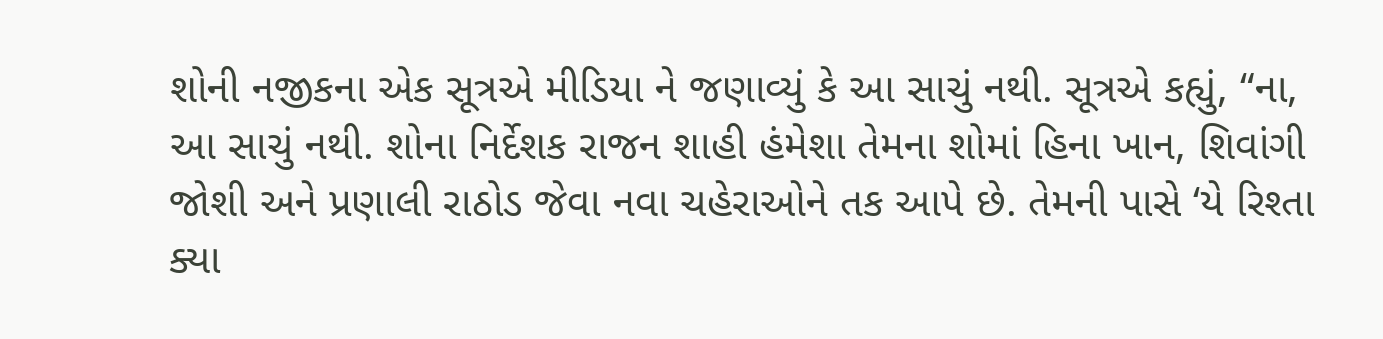શોની નજીકના એક સૂત્રએ મીડિયા ને જણાવ્યું કે આ સાચું નથી. સૂત્રએ કહ્યું, “ના, આ સાચું નથી. શોના નિર્દેશક રાજન શાહી હંમેશા તેમના શોમાં હિના ખાન, શિવાંગી જોશી અને પ્રણાલી રાઠોડ જેવા નવા ચહેરાઓને તક આપે છે. તેમની પાસે ‘યે રિશ્તા ક્યા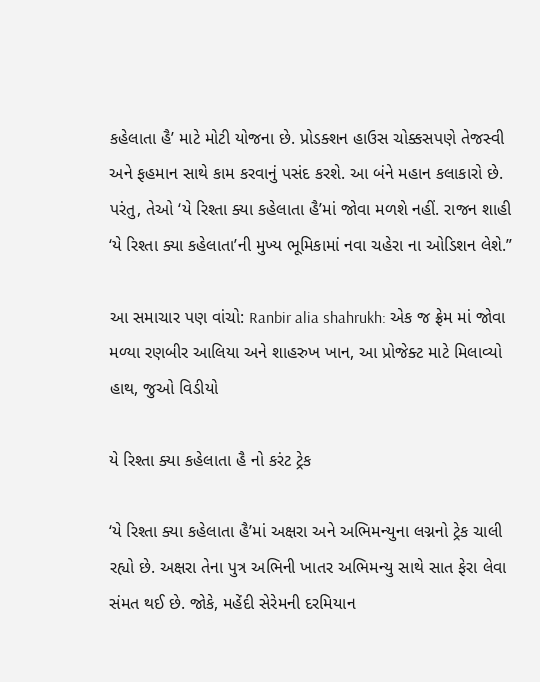કહેલાતા હૈ’ માટે મોટી યોજના છે. પ્રોડક્શન હાઉસ ચોક્કસપણે તેજસ્વી અને ફહમાન સાથે કામ કરવાનું પસંદ કરશે. આ બંને મહાન કલાકારો છે. પરંતુ, તેઓ ‘યે રિશ્તા ક્યા કહેલાતા હૈ’માં જોવા મળશે નહીં. રાજન શાહી ‘યે રિશ્તા ક્યા કહેલાતા’ની મુખ્ય ભૂમિકામાં નવા ચહેરા ના ઓડિશન લેશે.”

આ સમાચાર પણ વાંચો: Ranbir alia shahrukh: એક જ ફ્રેમ માં જોવા મળ્યા રણબીર આલિયા અને શાહરુખ ખાન, આ પ્રોજેક્ટ માટે મિલાવ્યો હાથ, જુઓ વિડીયો

યે રિશ્તા ક્યા કહેલાતા હૈ નો કરંટ ટ્રેક

‘યે રિશ્તા ક્યા કહેલાતા હૈ’માં અક્ષરા અને અભિમન્યુના લગ્નનો ટ્રેક ચાલી રહ્યો છે. અક્ષરા તેના પુત્ર અભિની ખાતર અભિમન્યુ સાથે સાત ફેરા લેવા સંમત થઈ છે. જોકે, મહેંદી સેરેમની દરમિયાન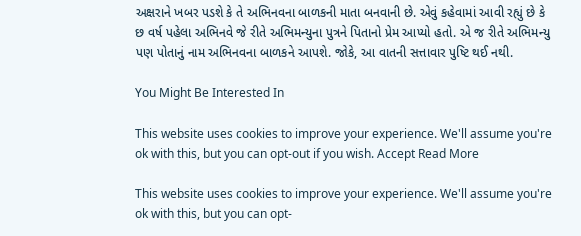અક્ષરાને ખબર પડશે કે તે અભિનવના બાળકની માતા બનવાની છે. એવું કહેવામાં આવી રહ્યું છે કે છ વર્ષ પહેલા અભિનવે જે રીતે અભિમન્યુના પુત્રને પિતાનો પ્રેમ આપ્યો હતો. એ જ રીતે અભિમન્યુ પણ પોતાનું નામ અભિનવના બાળકને આપશે. જોકે, આ વાતની સત્તાવાર પુષ્ટિ થઈ નથી.

You Might Be Interested In

This website uses cookies to improve your experience. We'll assume you're ok with this, but you can opt-out if you wish. Accept Read More

This website uses cookies to improve your experience. We'll assume you're ok with this, but you can opt-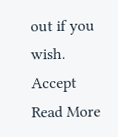out if you wish. Accept Read More